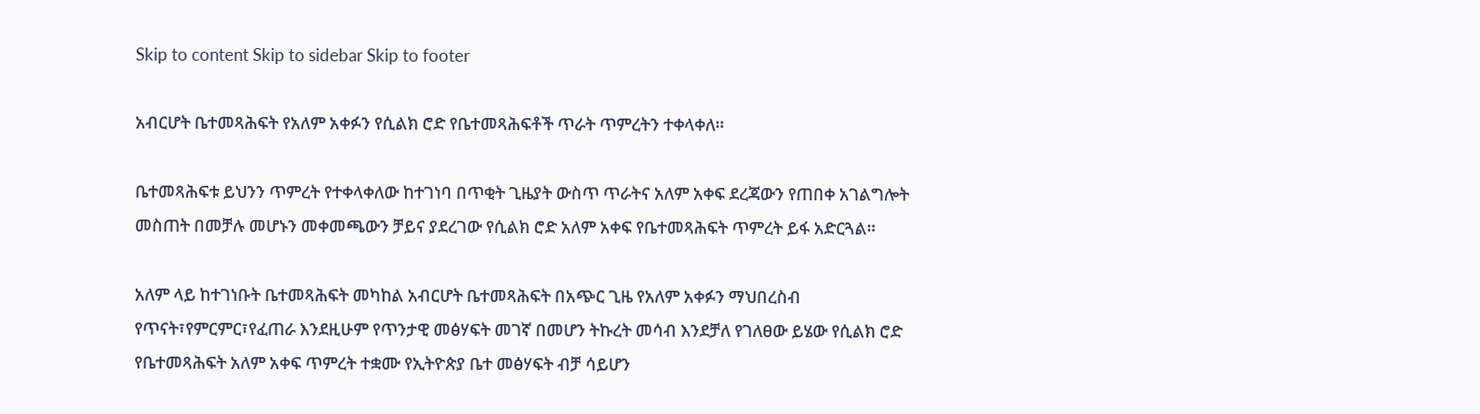Skip to content Skip to sidebar Skip to footer

አብርሆት ቤተመጻሕፍት የአለም አቀፉን የሲልክ ሮድ የቤተመጻሕፍቶች ጥራት ጥምረትን ተቀላቀለ።

ቤተመጻሕፍቱ ይህንን ጥምረት የተቀላቀለው ከተገነባ በጥቂት ጊዜያት ውስጥ ጥራትና አለም አቀፍ ደረጃውን የጠበቀ አገልግሎት መስጠት በመቻሉ መሆኑን መቀመጫውን ቻይና ያደረገው የሲልክ ሮድ አለም አቀፍ የቤተመጻሕፍት ጥምረት ይፋ አድርጓል።

አለም ላይ ከተገነቡት ቤተመጻሕፍት መካከል አብርሆት ቤተመጻሕፍት በአጭር ጊዜ የአለም አቀፉን ማህበረስብ የጥናት፣የምርምር፣የፈጠራ እንደዚሁም የጥንታዊ መፅሃፍት መገኛ በመሆን ትኩረት መሳብ እንደቻለ የገለፀው ይሄው የሲልክ ሮድ የቤተመጻሕፍት አለም አቀፍ ጥምረት ተቋሙ የኢትዮጵያ ቤተ መፅሃፍት ብቻ ሳይሆን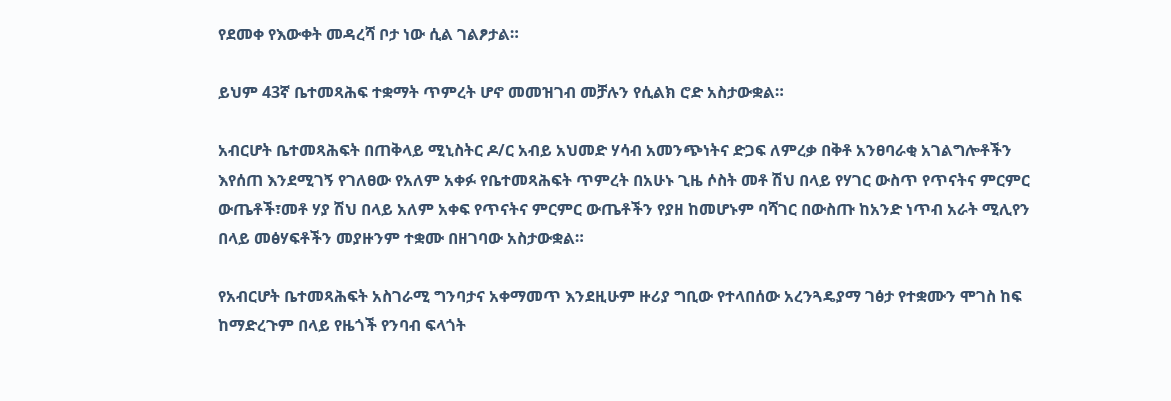የደመቀ የእውቀት መዳረሻ ቦታ ነው ሲል ገልፆታል።

ይህም 43ኛ ቤተመጻሕፍ ተቋማት ጥምረት ሆኖ መመዝገብ መቻሉን የሲልክ ሮድ አስታውቋል።

አብርሆት ቤተመጻሕፍት በጠቅላይ ሚኒስትር ዶ/ር አብይ አህመድ ሃሳብ አመንጭነትና ድጋፍ ለምረቃ በቅቶ አንፀባራቂ አገልግሎቶችን እየሰጠ እንደሚገኝ የገለፀው የአለም አቀፉ የቤተመጻሕፍት ጥምረት በአሁኑ ጊዜ ሶስት መቶ ሽህ በላይ የሃገር ውስጥ የጥናትና ምርምር ውጤቶች፣መቶ ሃያ ሽህ በላይ አለም አቀፍ የጥናትና ምርምር ውጤቶችን የያዘ ከመሆኑም ባሻገር በውስጡ ከአንድ ነጥብ አራት ሚሊየን በላይ መፅሃፍቶችን መያዙንም ተቋሙ በዘገባው አስታውቋል።

የአብርሆት ቤተመጻሕፍት አስገራሚ ግንባታና አቀማመጥ እንደዚሁም ዙሪያ ግቢው የተላበሰው አረንጓዴያማ ገፅታ የተቋሙን ሞገስ ከፍ ከማድረጉም በላይ የዜጎች የንባብ ፍላጎት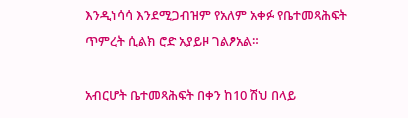እንዲነሳሳ እንደሚጋብዝም የአለም አቀፉ የቤተመጻሕፍት ጥምረት ሲልክ ሮድ አያይዞ ገልፆአል።

አብርሆት ቤተመጻሕፍት በቀን ከ10 ሽህ በላይ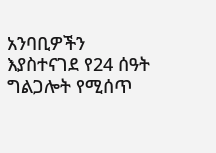አንባቢዎችን እያስተናገደ የ24 ሰዓት ግልጋሎት የሚሰጥ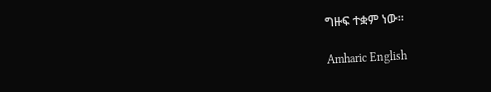ግዙፍ ተቋም ነው።

Amharic English